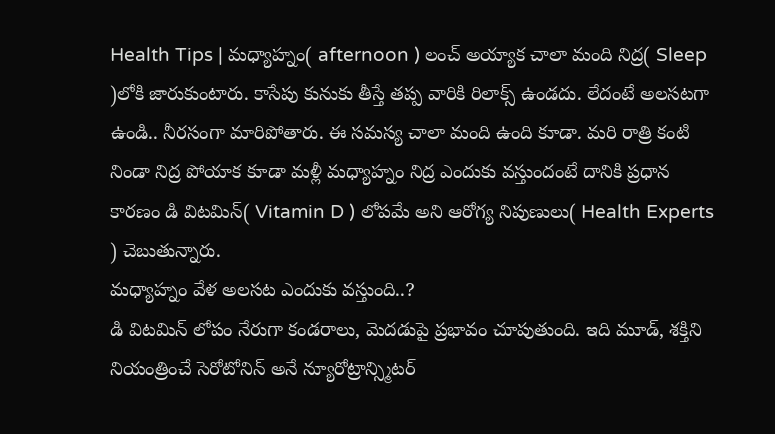Health Tips | మధ్యాహ్నం( afternoon ) లంచ్ అయ్యాక చాలా మంది నిద్ర( Sleep )లోకి జారుకుంటారు. కాసేపు కునుకు తీస్తే తప్ప వారికి రిలాక్స్ ఉండదు. లేదంటే అలసటగా ఉండి.. నీరసంగా మారిపోతారు. ఈ సమస్య చాలా మంది ఉంది కూడా. మరి రాత్రి కంటి నిండా నిద్ర పోయాక కూడా మళ్లీ మధ్యాహ్నం నిద్ర ఎందుకు వస్తుందంటే దానికి ప్రధాన కారణం డి విటమిన్( Vitamin D ) లోపమే అని ఆరోగ్య నిపుణులు( Health Experts ) చెబుతున్నారు.
మధ్యాహ్నం వేళ అలసట ఎందుకు వస్తుంది..?
డి విటమిన్ లోపం నేరుగా కండరాలు, మెదడుపై ప్రభావం చూపుతుంది. ఇది మూడ్, శక్తిని నియంత్రించే సెరోటోనిన్ అనే న్యూరోట్రాన్స్మిటర్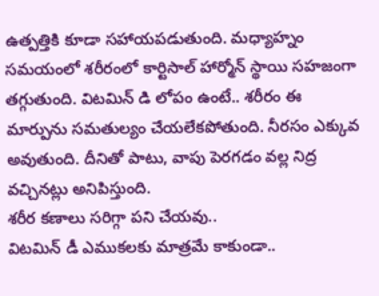ఉత్పత్తికి కూడా సహాయపడుతుంది. మధ్యాహ్నం సమయంలో శరీరంలో కార్టిసాల్ హార్మోన్ స్థాయి సహజంగా తగ్గుతుంది. విటమిన్ డి లోపం ఉంటే.. శరీరం ఈ మార్పును సమతుల్యం చేయలేకపోతుంది. నీరసం ఎక్కువ అవుతుంది. దీనితో పాటు, వాపు పెరగడం వల్ల నిద్ర వచ్చినట్లు అనిపిస్తుంది.
శరీర కణాలు సరిగ్గా పని చేయవు..
విటమిన్ డీ ఎముకలకు మాత్రమే కాకుండా..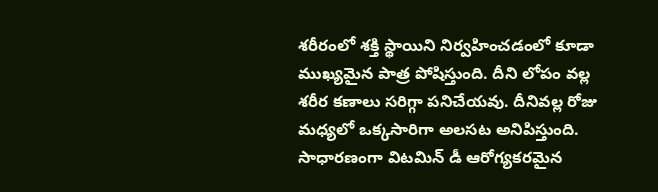శరీరంలో శక్తి స్థాయిని నిర్వహించడంలో కూడా ముఖ్యమైన పాత్ర పోషిస్తుంది. దీని లోపం వల్ల శరీర కణాలు సరిగ్గా పనిచేయవు. దీనివల్ల రోజు మధ్యలో ఒక్కసారిగా అలసట అనిపిస్తుంది. సాధారణంగా విటమిన్ డీ ఆరోగ్యకరమైన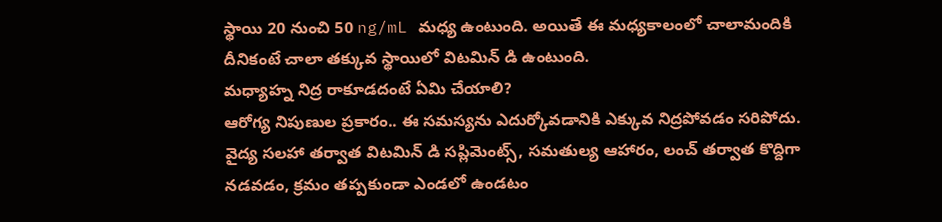స్థాయి 20 నుంచి 50 ng/mL మధ్య ఉంటుంది. అయితే ఈ మధ్యకాలంలో చాలామందికి దీనికంటే చాలా తక్కువ స్థాయిలో విటమిన్ డి ఉంటుంది.
మధ్యాహ్న నిద్ర రాకూడదంటే ఏమి చేయాలి?
ఆరోగ్య నిపుణుల ప్రకారం.. ఈ సమస్యను ఎదుర్కోవడానికి ఎక్కువ నిద్రపోవడం సరిపోదు. వైద్య సలహా తర్వాత విటమిన్ డి సప్లిమెంట్స్, సమతుల్య ఆహారం, లంచ్ తర్వాత కొద్దిగా నడవడం, క్రమం తప్పకుండా ఎండలో ఉండటం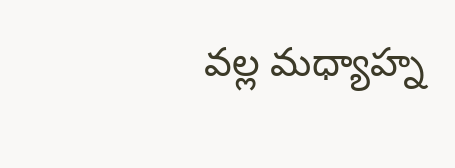వల్ల మధ్యాహ్న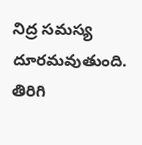నిద్ర సమస్య దూరమవుతుంది. తిరిగి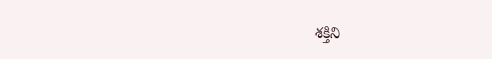శక్తిని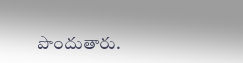పొందుతారు.